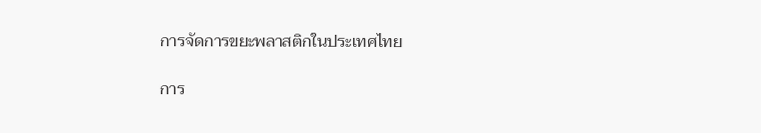การจัดการขยะพลาสติกในประเทศไทย

การ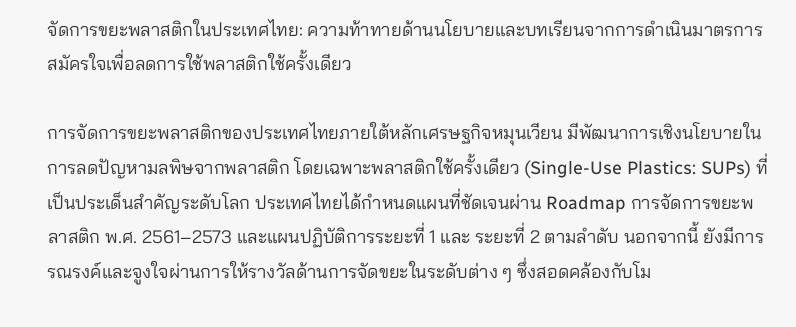จัดการขยะพลาสติกในประเทศไทย: ความท้าทายด้านนโยบายและบทเรียนจากการดำเนินมาตรการสมัครใจเพื่อลดการใช้พลาสติกใช้ครั้งเดียว

การจัดการขยะพลาสติกของประเทศไทยภายใต้หลักเศรษฐกิจหมุนเวียน มีพัฒนาการเชิงนโยบายในการลดปัญหามลพิษจากพลาสติก โดยเฉพาะพลาสติกใช้ครั้งเดียว (Single-Use Plastics: SUPs) ที่เป็นประเด็นสำคัญระดับโลก ประเทศไทยได้กำหนดแผนที่ชัดเจนผ่าน Roadmap การจัดการขยะพลาสติก พ.ศ. 2561–2573 และแผนปฏิบัติการระยะที่ 1 และ ระยะที่ 2 ตามลำดับ นอกจากนี้ ยังมีการรณรงค์และจูงใจผ่านการให้รางวัลด้านการจัดขยะในระดับต่าง ๆ ซึ่งสอดคล้องกับโม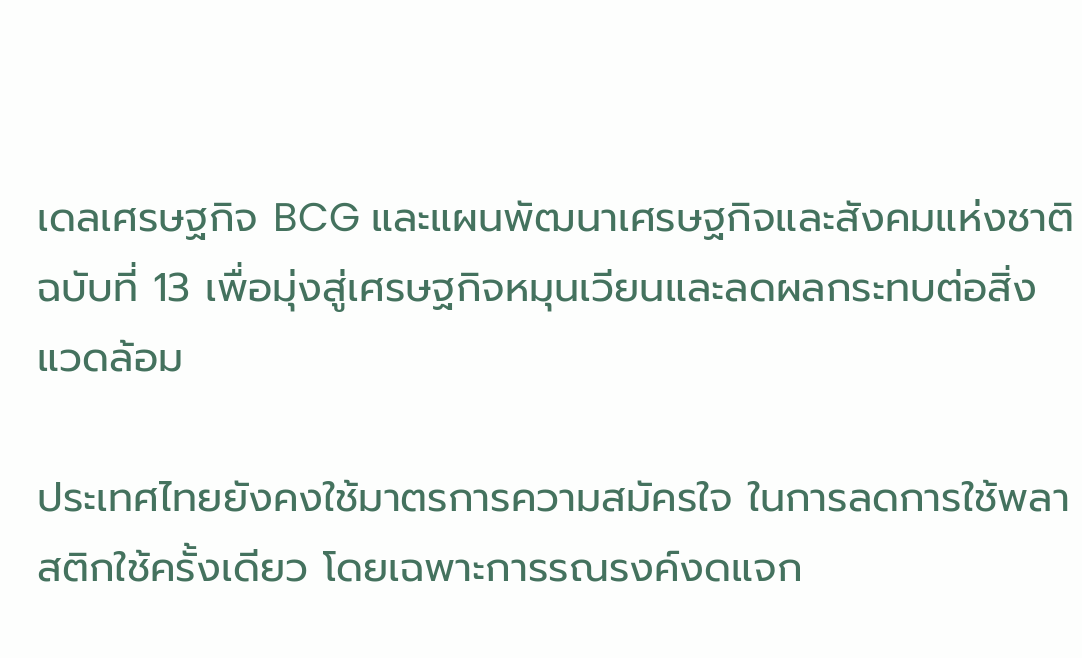เดลเศรษฐกิจ BCG และแผนพัฒนาเศรษฐกิจและสังคมแห่งชาติ ฉบับที่ 13 เพื่อมุ่งสู่เศรษฐกิจหมุนเวียนและลดผลกระทบต่อสิ่งแวดล้อม

ประเทศไทยยังคงใช้มาตรการความสมัครใจ ในการลดการใช้พลาสติกใช้ครั้งเดียว โดยเฉพาะการรณรงค์งดแจก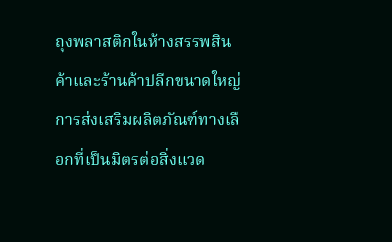ถุงพลาสติกในห้างสรรพสินค้าและร้านค้าปลีกขนาดใหญ่ การส่งเสริมผลิตภัณฑ์ทางเลือกที่เป็นมิตรต่อสิ่งแวด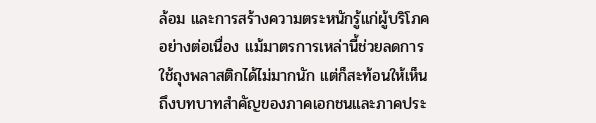ล้อม และการสร้างความตระหนักรู้แก่ผู้บริโภคอย่างต่อเนื่อง แม้มาตรการเหล่านี้ช่วยลดการใช้ถุงพลาสติกได้ไม่มากนัก แต่ก็สะท้อนให้เห็นถึงบทบาทสำคัญของภาคเอกชนและภาคประ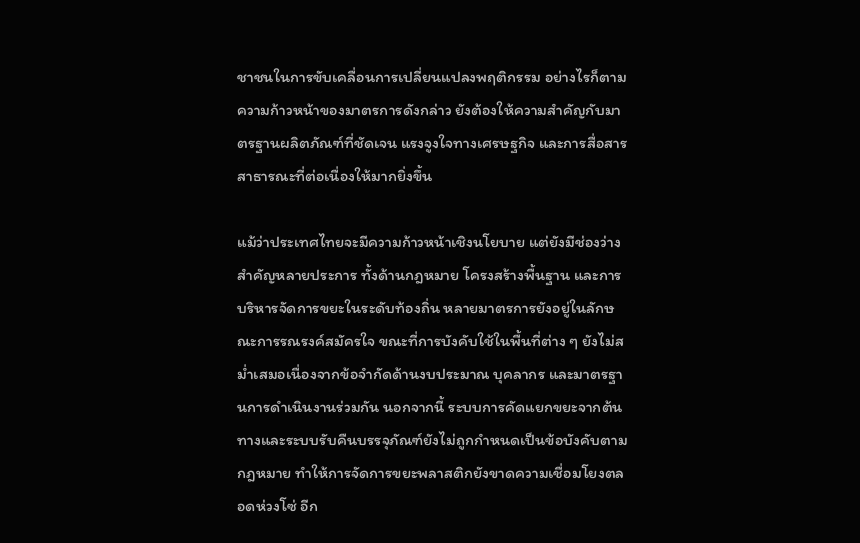ชาชนในการขับเคลื่อนการเปลี่ยนแปลงพฤติกรรม อย่างไรก็ตาม ความก้าวหน้าของมาตรการดังกล่าว ยังต้องให้ความสำคัญกับมาตรฐานผลิตภัณฑ์ที่ชัดเจน แรงจูงใจทางเศรษฐกิจ และการสื่อสารสาธารณะที่ต่อเนื่องให้มากยิ่งขึ้น

แม้ว่าประเทศไทยจะมีความก้าวหน้าเชิงนโยบาย แต่ยังมีช่องว่างสำคัญหลายประการ ทั้งด้านกฎหมาย โครงสร้างพื้นฐาน และการบริหารจัดการขยะในระดับท้องถิ่น หลายมาตรการยังอยู่ในลักษณะการรณรงค์สมัครใจ ขณะที่การบังคับใช้ในพื้นที่ต่าง ๆ ยังไม่สม่ำเสมอเนื่องจากข้อจำกัดด้านงบประมาณ บุคลากร และมาตรฐานการดำเนินงานร่วมกัน นอกจากนี้ ระบบการคัดแยกขยะจากต้นทางและระบบรับคืนบรรจุภัณฑ์ยังไม่ถูกกำหนดเป็นข้อบังคับตามกฎหมาย ทำให้การจัดการขยะพลาสติกยังขาดความเชื่อมโยงตลอดห่วงโซ่ อีก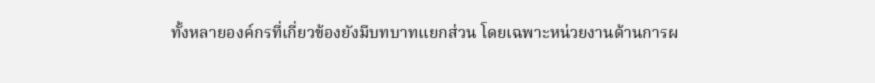ทั้งหลายองค์กรที่เกี่ยวข้องยังมีบทบาทแยกส่วน โดยเฉพาะหน่วยงานด้านการผ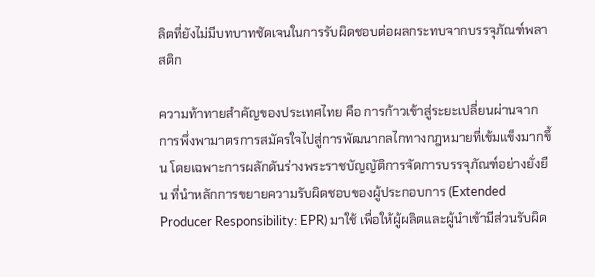ลิตที่ยังไม่มีบทบาทชัดเจนในการรับผิดชอบต่อผลกระทบจากบรรจุภัณฑ์พลาสติก

ความท้าทายสำคัญของประเทศไทย คือ การก้าวเข้าสู่ระยะเปลี่ยนผ่านจากการพึ่งพามาตรการสมัครใจไปสู่การพัฒนากลไกทางกฎหมายที่เข้มแข็งมากขึ้น โดยเฉพาะการผลักดันร่างพระราชบัญญัติการจัดการบรรจุภัณฑ์อย่างยั่งยืน ที่นำหลักการขยายความรับผิดชอบของผู้ประกอบการ (Extended Producer Responsibility: EPR) มาใช้ เพื่อให้ผู้ผลิตและผู้นำเข้ามีส่วนรับผิด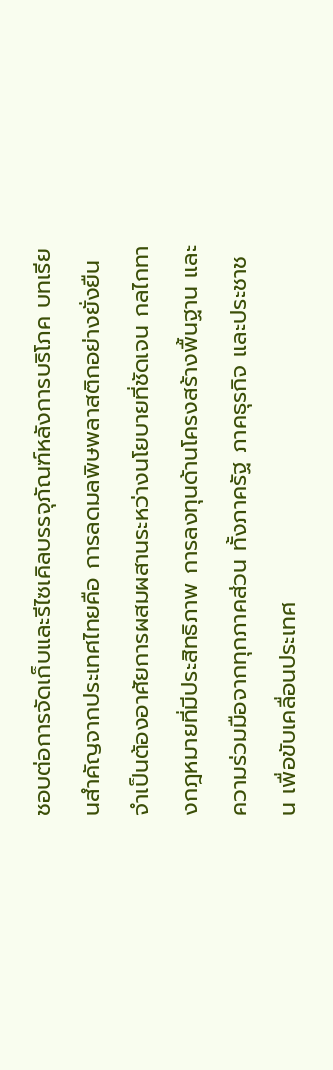ชอบต่อการจัดเก็บและรีไซเคิลบรรจุภัณฑ์หลังการบริโภค บทเรียนสำคัญจากประเทศไทยคือ การลดมลพิษพลาสติกอย่างยั่งยืนจำเป็นต้องอาศัยการผสมผสานระหว่างนโยบายที่ชัดเจน กลไกทางกฎหมายที่มีประสิทธิภาพ การลงทุนด้านโครงสร้างพื้นฐาน และความร่วมมือจากทุกภาคส่วน ทั้งภาครัฐ ภาคธุรกิจ และประชาชน เพื่อขับเคลื่อนประเทศ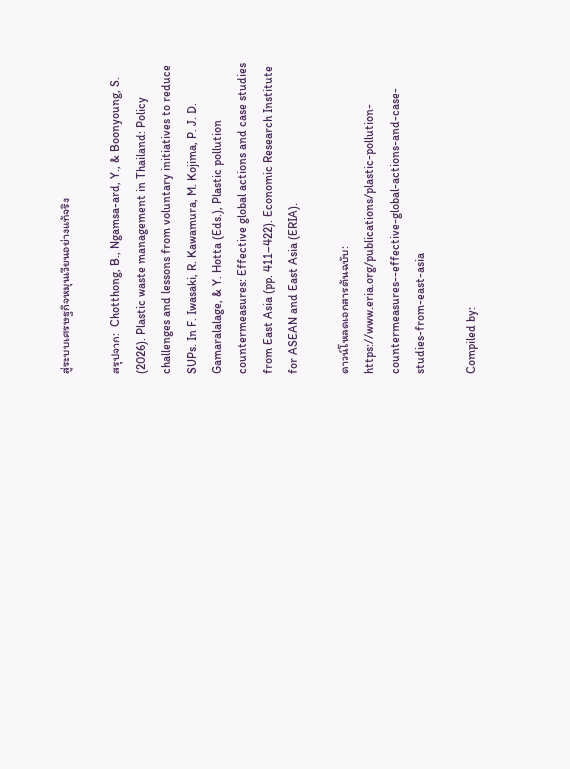สู่ระบบเศรษฐกิจหมุนเวียนอย่างแท้จริง

สรุปจาก:  Chotthong, B., Ngamsa-ard, Y., & Boonyoung, S. (2026). Plastic waste management in Thailand: Policy challenges and lessons from voluntary initiatives to reduce SUPs. In F. Iwasaki, R. Kawamura, M. Kojima, P. J. D. Gamaralalage, & Y. Hotta (Eds.), Plastic pollution countermeasures: Effective global actions and case studies from East Asia (pp. 411–422). Economic Research Institute for ASEAN and East Asia (ERIA).

ดาวน์โหลดเอกสารต้นฉบับ: https://www.eria.org/publications/plastic-pollution-countermeasures--effective-global-actions-and-case-studies-from-east-asia

Compiled by: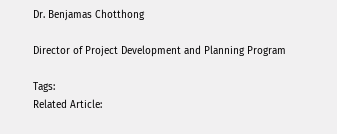Dr. Benjamas Chotthong

Director of Project Development and Planning Program

Tags:
Related Article: